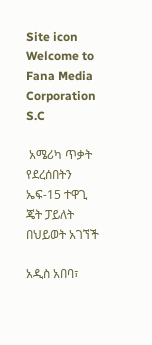Site icon Welcome to Fana Media Corporation S.C

 አሜሪካ ጥቃት የደረሰበትን ኤፍ-15 ተዋጊ ጄት ፓይለት በህይወት አገኘች

አዲስ አበባ፣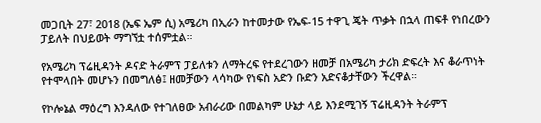መጋቢት 27፣ 2018 (ኤፍ ኤም ሲ) አሜሪካ በኢራን ከተመታው የኤፍ-15 ተዋጊ ጄት ጥቃት በኋላ ጠፍቶ የነበረውን ፓይለት በህይወት ማግኘቷ ተሰምቷል።

የአሜሪካ ፕሬዚዳንት ዶናድ ትራምፕ ፓይለቱን ለማትረፍ የተደረገውን ዘመቻ በአሜሪካ ታሪክ ድፍረት እና ቆራጥነት የተሞላበት መሆኑን በመግለፅ፤ ዘመቻውን ላሳካው የነፍስ አድን ቡድን አድናቆታቸውን ችረዋል።

የኮሎኔል ማዕረግ እንዳለው የተገለፀው አብራሪው በመልካም ሁኔታ ላይ እንደሚገኝ ፕሬዚዳንት ትራምፕ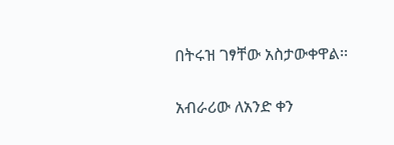በትሩዝ ገፃቸው አስታውቀዋል፡፡

አብራሪው ለአንድ ቀን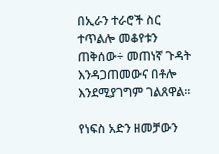በኢራን ተራሮች ስር ተጥልሎ መቆየቱን ጠቅሰው÷ መጠነኛ ጉዳት እንዳጋጠመውና በቶሎ እንደሚያገግም ገልጸዋል፡፡

የነፍስ አድን ዘመቻውን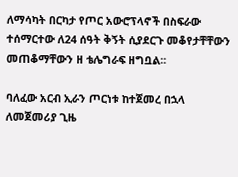ለማሳካት በርካታ የጦር አውሮፕላኖች በስፍራው ተሰማርተው ለ24 ሰዓት ቅኝት ሲያደርጉ መቆየታቸቸውን መጠቆማቸውን ዘ ቴሌግራፍ ዘግቧል፡፡

ባለፈው አርብ ኢራን ጦርነቱ ከተጀመረ በኋላ ለመጀመሪያ ጊዜ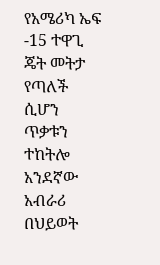የአሜሪካ ኤፍ -15 ተዋጊ ጄት መትታ የጣለች ሲሆን ጥቃቱን ተከትሎ አንደኛው አብራሪ በህይወት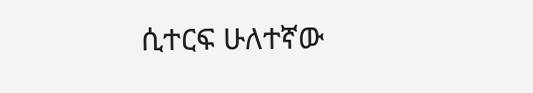ሲተርፍ ሁለተኛው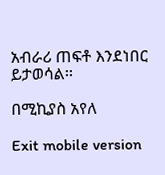አብራሪ ጠፍቶ እንደነበር ይታወሳል፡፡

በሚኪያስ አየለ

Exit mobile version